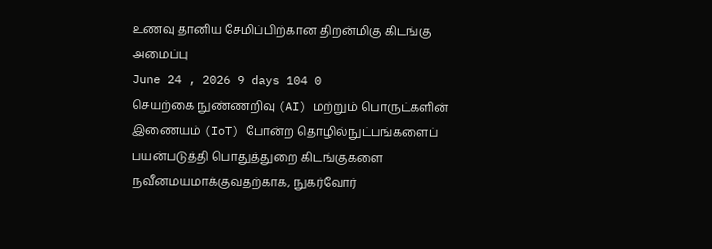உணவு தானிய சேமிப்பிற்கான திறன்மிகு கிடங்கு அமைப்பு
June 24 , 2026 9 days 104 0
செயற்கை நுண்ணறிவு (AI) மற்றும் பொருட்களின் இணையம் (IoT) போன்ற தொழில்நுட்பங்களைப் பயன்படுத்தி பொதுத்துறை கிடங்குகளை நவீனமயமாக்குவதற்காக, நுகர்வோர்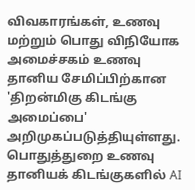விவகாரங்கள், உணவு மற்றும் பொது விநியோக அமைச்சகம் உணவு தானிய சேமிப்பிற்கான 'திறன்மிகு கிடங்கு அமைப்பை' அறிமுகப்படுத்தியுள்ளது.
பொதுத்துறை உணவு தானியக் கிடங்குகளில் AI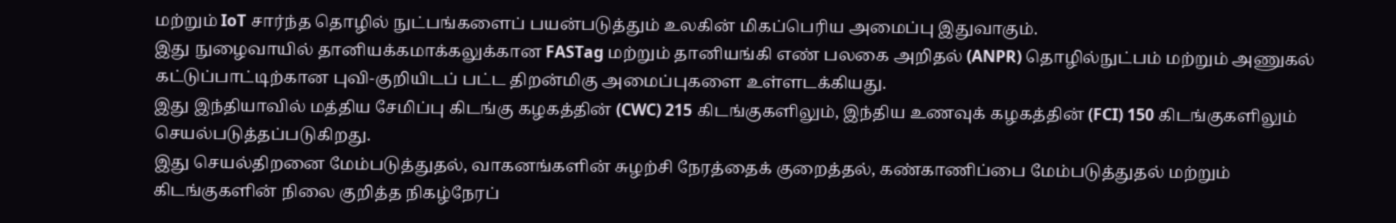மற்றும் IoT சார்ந்த தொழில் நுட்பங்களைப் பயன்படுத்தும் உலகின் மிகப்பெரிய அமைப்பு இதுவாகும்.
இது நுழைவாயில் தானியக்கமாக்கலுக்கான FASTag மற்றும் தானியங்கி எண் பலகை அறிதல் (ANPR) தொழில்நுட்பம் மற்றும் அணுகல் கட்டுப்பாட்டிற்கான புவி-குறியிடப் பட்ட திறன்மிகு அமைப்புகளை உள்ளடக்கியது.
இது இந்தியாவில் மத்திய சேமிப்பு கிடங்கு கழகத்தின் (CWC) 215 கிடங்குகளிலும், இந்திய உணவுக் கழகத்தின் (FCI) 150 கிடங்குகளிலும் செயல்படுத்தப்படுகிறது.
இது செயல்திறனை மேம்படுத்துதல், வாகனங்களின் சுழற்சி நேரத்தைக் குறைத்தல், கண்காணிப்பை மேம்படுத்துதல் மற்றும் கிடங்குகளின் நிலை குறித்த நிகழ்நேரப்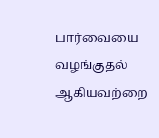பார்வையை வழங்குதல் ஆகியவற்றை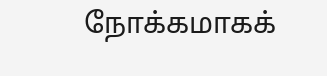நோக்கமாகக்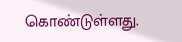கொண்டுள்ளது.